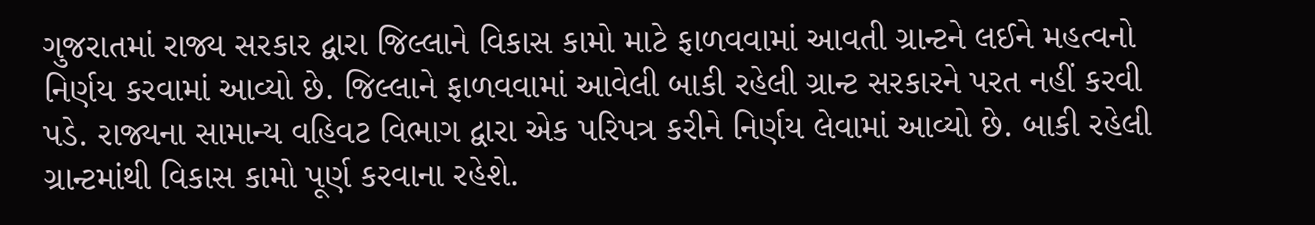ગુજરાતમાં રાજ્ય સરકાર દ્વારા જિલ્લાને વિકાસ કામો માટે ફાળવવામાં આવતી ગ્રાન્ટને લઈને મહત્વનો નિર્ણય કરવામાં આવ્યો છે. જિલ્લાને ફાળવવામાં આવેલી બાકી રહેલી ગ્રાન્ટ સરકારને પરત નહીં કરવી પડે. રાજ્યના સામાન્ય વહિવટ વિભાગ દ્વારા એક પરિપત્ર કરીને નિર્ણય લેવામાં આવ્યો છે. બાકી રહેલી ગ્રાન્ટમાંથી વિકાસ કામો પૂર્ણ કરવાના રહેશે.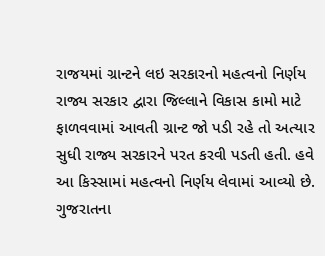રાજયમાં ગ્રાન્ટને લઇ સરકારનો મહત્વનો નિર્ણય
રાજ્ય સરકાર દ્વારા જિલ્લાને વિકાસ કામો માટે ફાળવવામાં આવતી ગ્રાન્ટ જો પડી રહે તો અત્યાર સુધી રાજ્ય સરકારને પરત કરવી પડતી હતી. હવે આ કિસ્સામાં મહત્વનો નિર્ણય લેવામાં આવ્યો છે. ગુજરાતના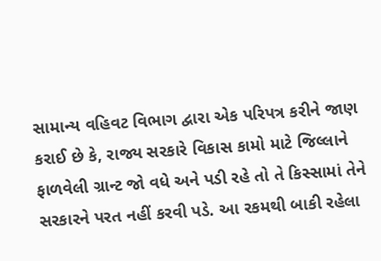સામાન્ય વહિવટ વિભાગ દ્વારા એક પરિપત્ર કરીને જાણ કરાઈ છે કે, રાજ્ય સરકારે વિકાસ કામો માટે જિલ્લાને ફાળવેલી ગ્રાન્ટ જો વધે અને પડી રહે તો તે કિસ્સામાં તેને સરકારને પરત નહીં કરવી પડે. આ રકમથી બાકી રહેલા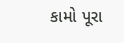કામો પૂરા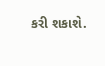કરી શકાશે.